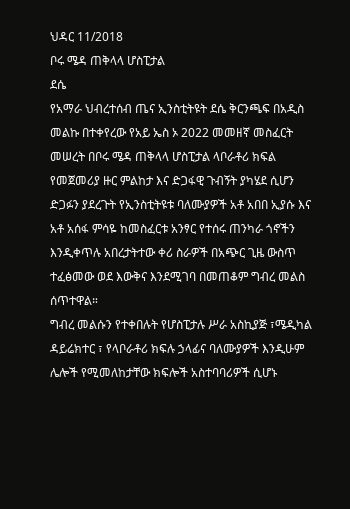ህዳር 11/2018
ቦሩ ሜዳ ጠቅላላ ሆስፒታል
ደሴ
የአማራ ህብረተሰብ ጤና ኢንስቲትዩት ደሴ ቅርንጫፍ በአዲስ መልኩ በተቀየረው የአይ ኤስ ኦ 2022 መመዘኛ መስፈርት መሠረት በቦሩ ሜዳ ጠቅላላ ሆስፒታል ላቦራቶሪ ክፍል የመጀመሪያ ዙር ምልከታ እና ድጋፋዊ ጉብኝት ያካሄደ ሲሆን ድጋፉን ያደረጉት የኢንስቲትዩቱ ባለሙያዎች አቶ አበበ ኢያሱ እና አቶ አሰፋ ምሳዬ ከመስፈርቱ አንፃር የተሰሩ ጠንካራ ጎኖችን እንዲቀጥሉ አበረታትተው ቀሪ ስራዎች በአጭር ጊዜ ውስጥ ተፈፅመው ወደ እውቅና እንደሚገባ በመጠቆም ግብረ መልስ ሰጥተዋል።
ግብረ መልሱን የተቀበሉት የሆስፒታሉ ሥራ አስኪያጅ ፣ሜዲካል ዳይሬክተር ፣ የላቦራቶሪ ክፍሉ ኃላፊና ባለሙያዎች እንዲሁም ሌሎች የሚመለከታቸው ክፍሎች አስተባባሪዎች ሲሆኑ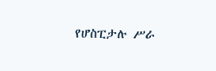የሆስፒታሉ ሥራ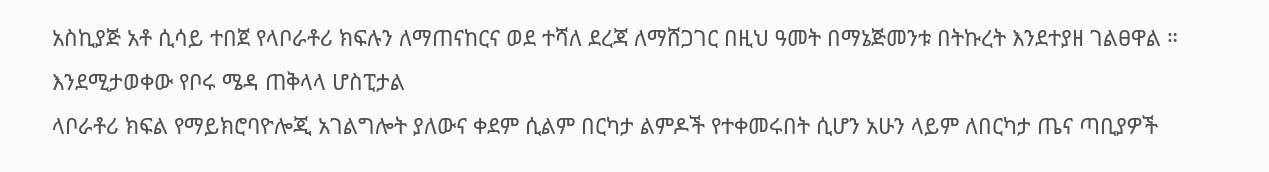አስኪያጅ አቶ ሲሳይ ተበጀ የላቦራቶሪ ክፍሉን ለማጠናከርና ወደ ተሻለ ደረጃ ለማሸጋገር በዚህ ዓመት በማኔጅመንቱ በትኩረት እንደተያዘ ገልፀዋል ።
እንደሚታወቀው የቦሩ ሜዳ ጠቅላላ ሆስፒታል
ላቦራቶሪ ክፍል የማይክሮባዮሎጂ አገልግሎት ያለውና ቀደም ሲልም በርካታ ልምዶች የተቀመሩበት ሲሆን አሁን ላይም ለበርካታ ጤና ጣቢያዎች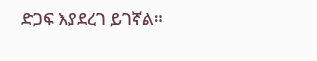ድጋፍ እያደረገ ይገኛል።